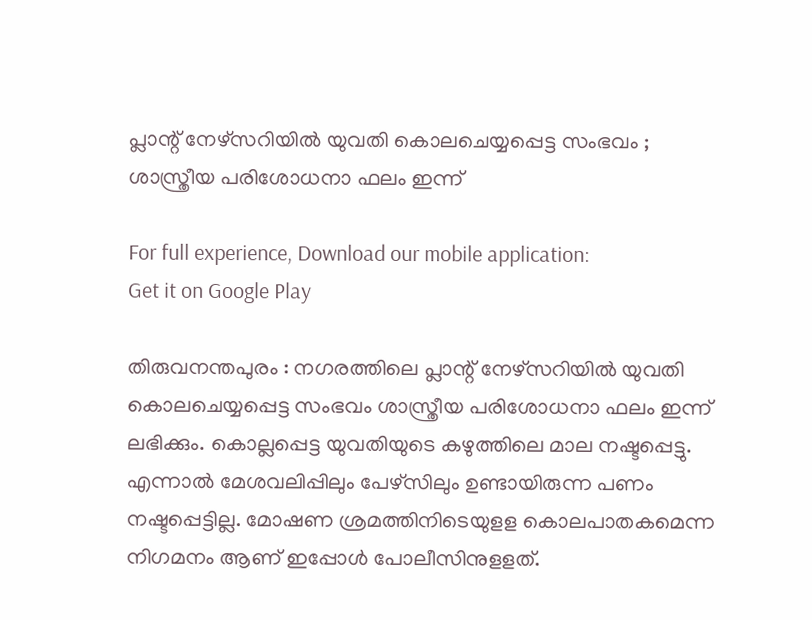പ്ലാന്റ് നേഴ്‌സറിയില്‍ യുവതി കൊലചെയ്യപ്പെട്ട സംഭവം ; ശാസ്ത്രീയ പരിശോധനാ ഫലം ഇന്ന്

For full experience, Download our mobile application:
Get it on Google Play

തിരുവനന്തപുരം : നഗരത്തിലെ പ്ലാന്റ് നേഴ്‌സറിയില്‍ യുവതി കൊലചെയ്യപ്പെട്ട സംഭവം ശാസ്ത്രീയ പരിശോധനാ ഫലം ഇന്ന് ലഭിക്കും. കൊല്ലപ്പെട്ട യുവതിയുടെ ക‍ഴുത്തിലെ മാല നഷ്ടപ്പെട്ടു. എന്നാല്‍ മേശവലിപ്പിലും പേ‍ഴ്സിലും ഉണ്ടായിരുന്ന പണം നഷ്ടപ്പെട്ടില്ല. മോഷണ ശ്രമത്തിനിടെയുളള കൊലപാതകമെന്ന നിഗമനം ആണ് ഇപ്പോള്‍ പോലീസിനുളളത്.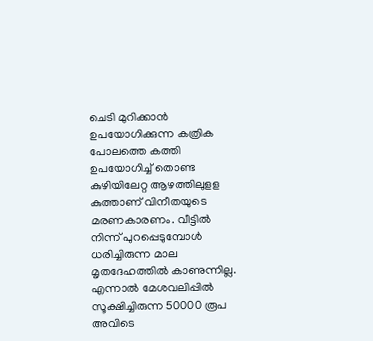ചെടി മുറിക്കാന്‍ ഉപയോഗിക്കുന്ന കത്രിക പോലത്തെ കത്തി ഉപയോഗിച്ച്‌ തൊണ്ട കു‍ഴിയിലേറ്റ ആ‍ഴത്തിലുളള കുത്താണ് വിനീതയുടെ മരണകാരണം. വീട്ടില്‍ നിന്ന് പുറപ്പെടുമ്പോള്‍ ധരിച്ചിരുന്ന മാല മൃതദേഹത്തില്‍ കാണുന്നില്ല. എന്നാല്‍ മേശവലിപ്പില്‍ സൂക്ഷിച്ചിരുന്ന 50000 രൂപ അവിടെ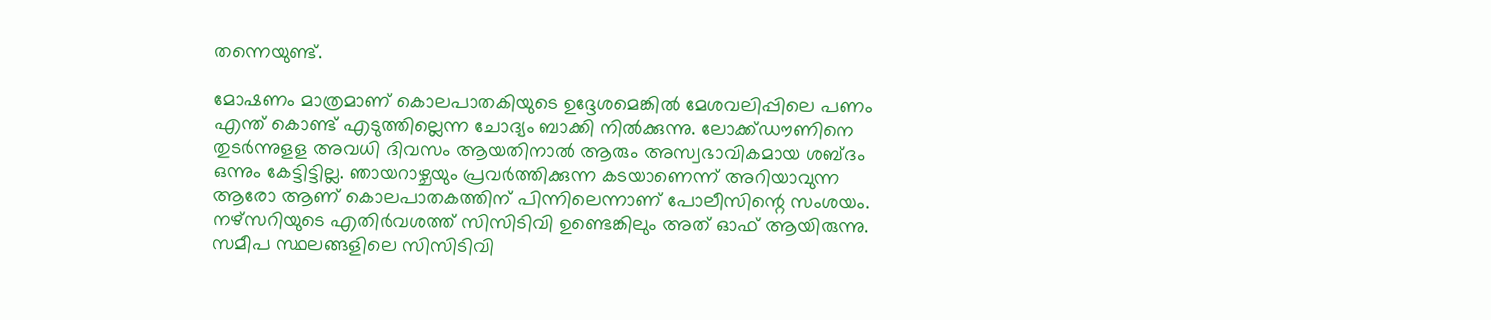തന്നെയുണ്ട്.

മോഷണം മാത്രമാണ് കൊലപാതകിയുടെ ഉദ്ദേശമെങ്കില്‍ മേശവലിപ്പിലെ പണം എന്ത് കൊണ്ട് എടുത്തില്ലെന്ന ചോദ്യം ബാക്കി നില്‍ക്കുന്നു. ലോക്ക്ഡൗണിനെ തുടര്‍ന്നുളള അവധി ദിവസം ആയതിനാല്‍ ആരും അസ്വഭാവികമായ ശബ്ദം ഒന്നും കേട്ടിട്ടില്ല. ഞായറാഴ്ചയും പ്രവര്‍ത്തിക്കുന്ന കടയാണെന്ന് അറിയാവുന്ന ആരോ ആണ് കൊലപാതകത്തിന് പിന്നിലെന്നാണ് പോലീസിന്റെ സംശയം. ന‍ഴ്സറിയുടെ എതിര്‍വശത്ത് സിസിടിവി ഉണ്ടെങ്കിലും അത് ഓഫ് ആയിരുന്നു. സമീപ സ്ഥലങ്ങളിലെ സിസിടിവി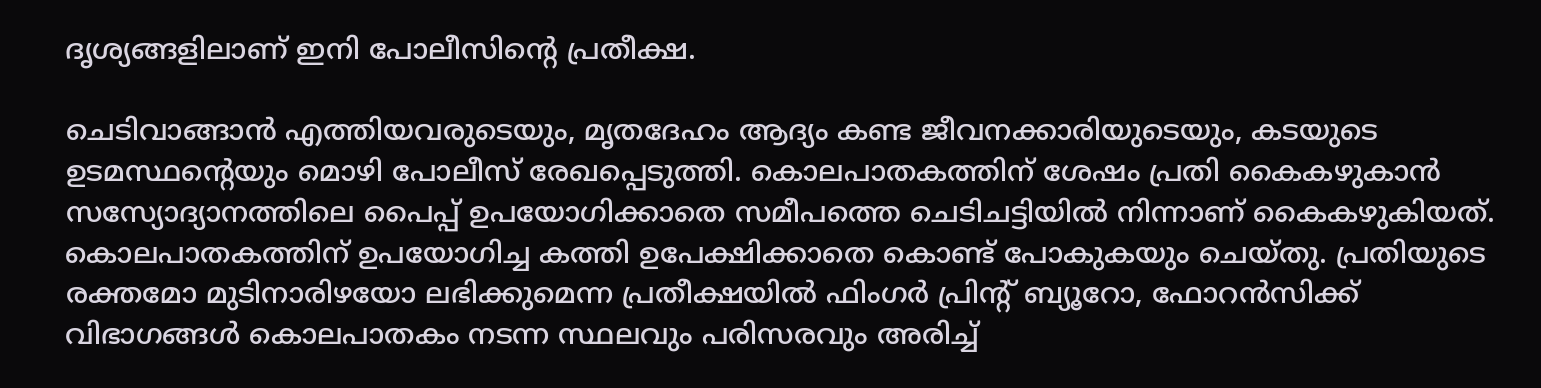ദൃശ്യങ്ങളിലാണ് ഇനി പോലീസിന്റെ പ്രതീക്ഷ.

ചെടിവാങ്ങാന്‍ എത്തിയവരുടെയും, മൃതദേഹം ആദ്യം കണ്ട ജീവനക്കാരിയുടെയും, കടയുടെ ഉടമസ്ഥന്റെയും മൊ‍ഴി പോലീസ് രേഖപ്പെടുത്തി. കൊലപാതകത്തിന് ശേഷം പ്രതി കൈക‍ഴുകാന്‍ സസ്യോദ്യാനത്തിലെ പൈപ്പ് ഉപയോഗിക്കാതെ സമീപത്തെ ചെടിചട്ടിയില്‍ നിന്നാണ് കൈക‍ഴുകിയത്. കൊലപാതകത്തിന് ഉപയോഗിച്ച കത്തി ഉപേക്ഷിക്കാതെ കൊണ്ട് പോകുകയും ചെയ്തു. പ്രതിയുടെ രക്തമോ മുടിനാരി‍ഴയോ ലഭിക്കുമെന്ന പ്രതീക്ഷയില്‍ ഫിംഗര്‍ പ്രിന്റ് ബ്യൂറോ, ഫോറന്‍സിക്ക് വിഭാഗങ്ങള്‍ കൊലപാതകം നടന്ന സ്ഥലവും പരിസരവും അരിച്ച്‌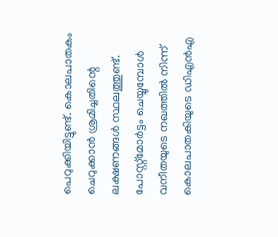പെറുക്കിയിട്ടുണ്ട്. കൊലപാതകം ചെറുക്കാന്‍ ശ്രമിച്ചതിന്റെ ലക്ഷണങ്ങള്‍ സ്ഥലത്തുണ്ട്. പോസ്റ്റ്മോര്‍ട്ടം ചെയ്യുമ്പോള്‍ വനീതയുടെ നഖത്തില്‍ നിന്ന് കൊലപാതകിയുടെ ഡിഎന്‍എ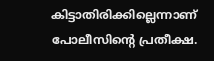കിട്ടാതിരിക്കില്ലെന്നാണ് പോലീസിന്റെ പ്രതീക്ഷ.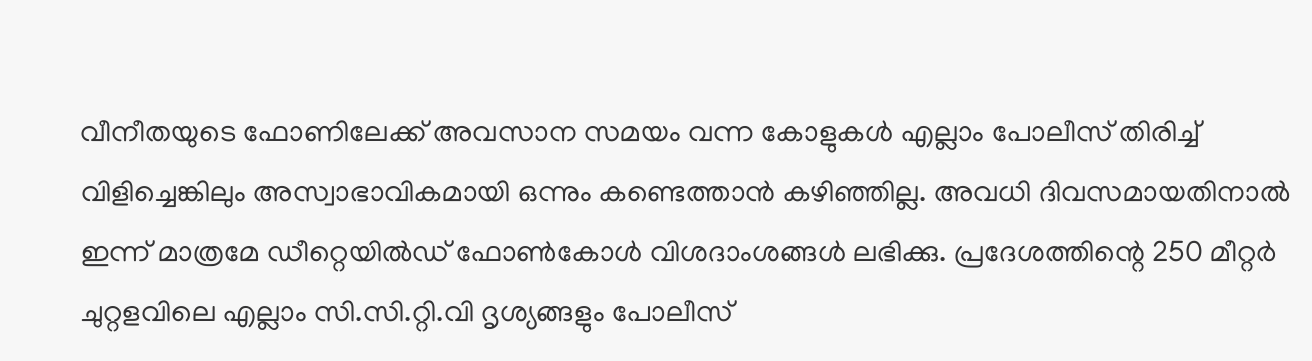വീനീതയുടെ ഫോണിലേക്ക് അവസാന സമയം വന്ന കോളുകള്‍ എല്ലാം പോലീസ് തിരിച്ച്‌ വിളിച്ചെങ്കിലും അസ്വാഭാവികമായി ഒന്നും കണ്ടെത്താന്‍ ക‍ഴിഞ്ഞില്ല. അവധി ദിവസമായതിനാല്‍ ഇന്ന് മാത്രമേ ഡീറ്റെയില്‍ഡ് ഫോണ്‍കോള്‍ വിശദാംശങ്ങള്‍ ലഭിക്കു. പ്രദേശത്തിന്റെ 250 മീറ്റര്‍ ചുറ്റളവിലെ എല്ലാം സി.സി.റ്റി.വി ദൃശ്യങ്ങളും പോലീസ്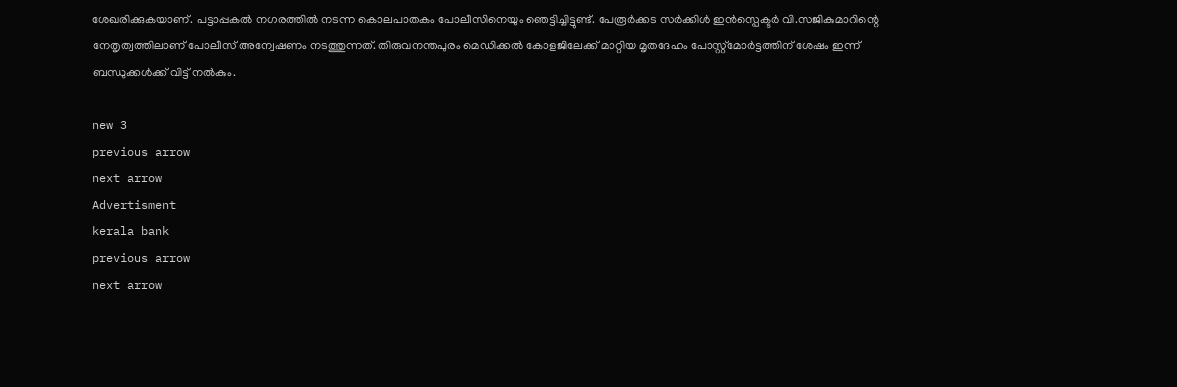ശേഖരിക്കുകയാണ്. പട്ടാപ്പകല്‍ നഗരത്തില്‍ നടന്ന കൊലപാതകം പോലീസിനെയും ഞെട്ടിച്ചിട്ടുണ്ട്. പേരൂര്‍ക്കട സര്‍ക്കിള്‍ ഇന്‍സ്പെക്ടര്‍ വി.സജികുമാറിന്റെ നേതൃത്വത്തിലാണ് പോലീസ് അന്വേഷണം നടത്തുന്നത്. തിരുവനന്തപുരം മെഡിക്കല്‍ കോളജിലേക്ക് മാറ്റിയ മൃതദേഹം പോസ്റ്റ്മോര്‍ട്ടത്തിന് ശേഷം ഇന്ന് ബന്ധുക്കള്‍ക്ക് വിട്ട് നല്‍കും.

new 3
previous arrow
next arrow
Advertisment
kerala bank
previous arrow
next arrow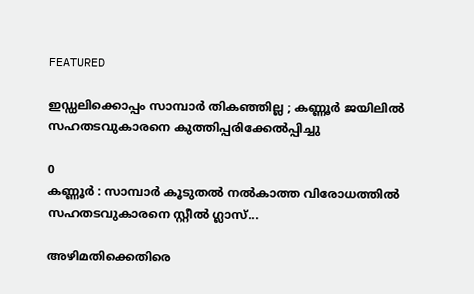FEATURED

ഇഡ്ഡലിക്കൊപ്പം സാമ്പാർ തികഞ്ഞില്ല ; കണ്ണൂർ ജയിലിൽ സഹതടവുകാരനെ കുത്തിപ്പരിക്കേൽപ്പിച്ചു

0
കണ്ണൂർ : സാമ്പാർ കൂടുതൽ നൽകാത്ത വിരോധത്തിൽ സഹതടവുകാരനെ സ്റ്റീൽ ഗ്ലാസ്...

അഴിമതിക്കെതിരെ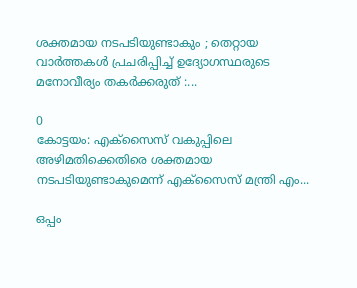ശക്തമായ നടപടിയുണ്ടാകും ; തെറ്റായ വാർത്തകൾ പ്രചരിപ്പിച്ച് ഉദ്യോഗസ്ഥരുടെ മനോവീര്യം തകർക്കരുത് :...

0
കോട്ടയം: എക്സൈസ് വകുപ്പിലെ അഴിമതിക്കെതിരെ ശക്തമായ നടപടിയുണ്ടാകുമെന്ന് എക്സൈസ് മന്ത്രി എം...

ഒപ്പം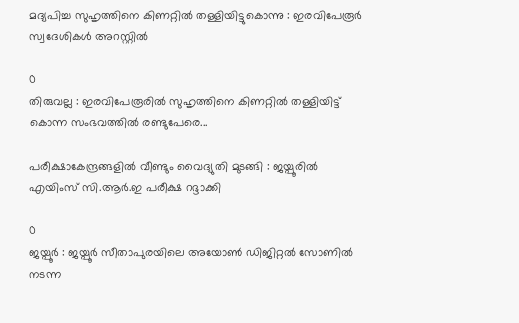മദ്യപിച്ച സുഹൃത്തിനെ കിണറ്റിൽ തള്ളിയിട്ടുകൊന്നു : ഇരവിപേരൂർ സ്വദേശികള്‍ അറസ്റ്റില്‍

0
തിരുവല്ല : ഇരവിപേരൂരില്‍ സുഹൃത്തിനെ കിണറ്റില്‍ തള്ളിയിട്ട് കൊന്ന സംഭവത്തില്‍ രണ്ടുപേരെ...

പരീക്ഷാകേന്ദ്രങ്ങളിൽ വീണ്ടും വൈദ്യുതി മുടങ്ങി : ജയ്പൂരിൽ എയിംസ് സി.ആർ.ഇ പരീക്ഷ റദ്ദാക്കി

0
ജയ്പൂർ : ജയ്പൂർ സീതാപുരയിലെ അയോൺ ഡിജിറ്റൽ സോണിൽ നടന്ന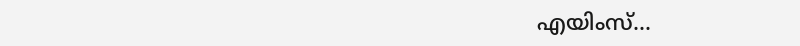എയിംസ്...